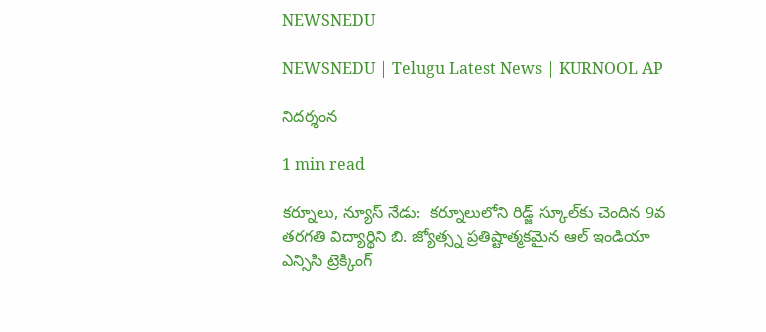NEWSNEDU

NEWSNEDU | Telugu Latest News | KURNOOL AP

నిదర్శంన

1 min read

కర్నూలు, న్యూస్ నేడు:  కర్నూలులోని రిడ్జ్ స్కూల్‌కు చెందిన 9వ తరగతి విద్యార్థిని బి. జ్యోత్స్న ప్రతిష్టాత్మకమైన ఆల్ ఇండియా  ఎన్సిసి ట్రెక్కింగ్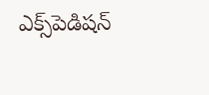ఎక్స్‌పెడిషన్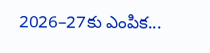2026–27కు ఎంపిక...